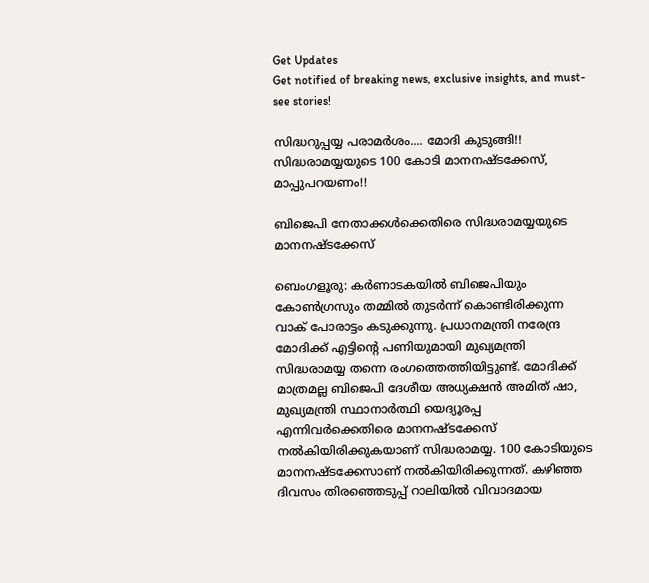Get Updates
Get notified of breaking news, exclusive insights, and must-see stories!

സിദ്ധറുപ്പയ്യ പരാമര്‍ശം.... മോദി കുടുങ്ങി!! സിദ്ധരാമയ്യയുടെ 100 കോടി മാനനഷ്ടക്കേസ്, മാപ്പുപറയണം!!

ബിജെപി നേതാക്കള്‍ക്കെതിരെ സിദ്ധരാമയ്യയുടെ മാനനഷ്ടക്കേസ്

ബെംഗളൂരു: കര്‍ണാടകയില്‍ ബിജെപിയും കോണ്‍ഗ്രസും തമ്മില്‍ തുടര്‍ന്ന് കൊണ്ടിരിക്കുന്ന വാക് പോരാട്ടം കടുക്കുന്നു. പ്രധാനമന്ത്രി നരേന്ദ്ര മോദിക്ക് എട്ടിന്റെ പണിയുമായി മുഖ്യമന്ത്രി സിദ്ധരാമയ്യ തന്നെ രംഗത്തെത്തിയിട്ടുണ്ട്. മോദിക്ക് മാത്രമല്ല ബിജെപി ദേശീയ അധ്യക്ഷന്‍ അമിത് ഷാ, മുഖ്യമന്ത്രി സ്ഥാനാര്‍ത്ഥി യെദ്യൂരപ്പ എന്നിവര്‍ക്കെതിരെ മാനനഷ്ടക്കേസ് നല്‍കിയിരിക്കുകയാണ് സിദ്ധരാമയ്യ. 100 കോടിയുടെ മാനനഷ്ടക്കേസാണ് നല്‍കിയിരിക്കുന്നത്. കഴിഞ്ഞ ദിവസം തിരഞ്ഞെടുപ്പ് റാലിയില്‍ വിവാദമായ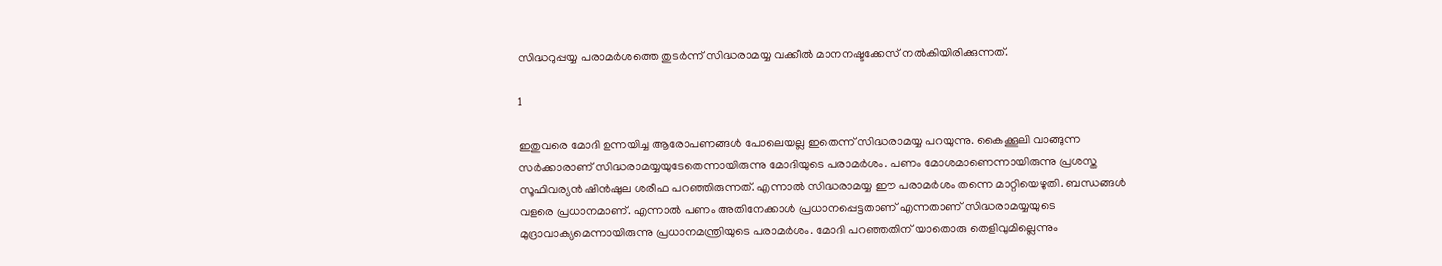സിദ്ധറുപ്പയ്യ പരാമര്‍ശത്തെ തുടര്‍ന്ന് സിദ്ധരാമയ്യ വക്കീല്‍ മാനനഷ്ടക്കേസ് നല്‍കിയിരിക്കുന്നത്.

1

ഇതുവരെ മോദി ഉന്നയിച്ച ആരോപണങ്ങള്‍ പോലെയല്ല ഇതെന്ന് സിദ്ധരാമയ്യ പറയുന്നു. കൈക്കൂലി വാങ്ങുന്ന സര്‍ക്കാരാണ് സിദ്ധരാമയ്യയുടേതെന്നായിരുന്നു മോദിയുടെ പരാമര്‍ശം. പണം മോശമാണെന്നായിരുന്നു പ്രശസ്ത സൂഫിവര്യന്‍ ഷിന്‍ഷുല ശരീഫ പറഞ്ഞിരുന്നത്. എന്നാല്‍ സിദ്ധരാമയ്യ ഈ പരാമര്‍ശം തന്നെ മാറ്റിയെഴുതി. ബന്ധങ്ങള്‍ വളരെ പ്രധാനമാണ്. എന്നാല്‍ പണം അതിനേക്കാള്‍ പ്രധാനപ്പെട്ടതാണ് എന്നതാണ് സിദ്ധരാമയ്യയുടെ മുദ്രാവാക്യമെന്നായിരുന്നു പ്രധാനമന്ത്രിയുടെ പരാമര്‍ശം. മോദി പറഞ്ഞതിന് യാതൊരു തെളിവുമില്ലെന്നും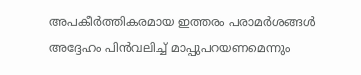അപകീര്‍ത്തികരമായ ഇത്തരം പരാമര്‍ശങ്ങള്‍ അദ്ദേഹം പിന്‍വലിച്ച് മാപ്പുപറയണമെന്നും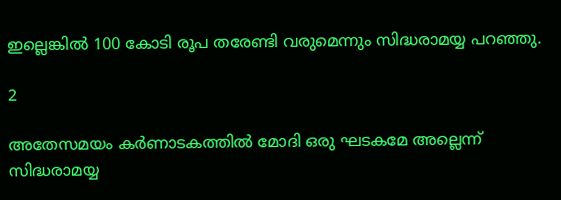ഇല്ലെങ്കില്‍ 100 കോടി രൂപ തരേണ്ടി വരുമെന്നും സിദ്ധരാമയ്യ പറഞ്ഞു.

2

അതേസമയം കര്‍ണാടകത്തില്‍ മോദി ഒരു ഘടകമേ അല്ലെന്ന് സിദ്ധരാമയ്യ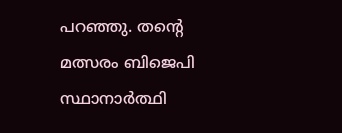പറഞ്ഞു. തന്റെ മത്സരം ബിജെപി സ്ഥാനാര്‍ത്ഥി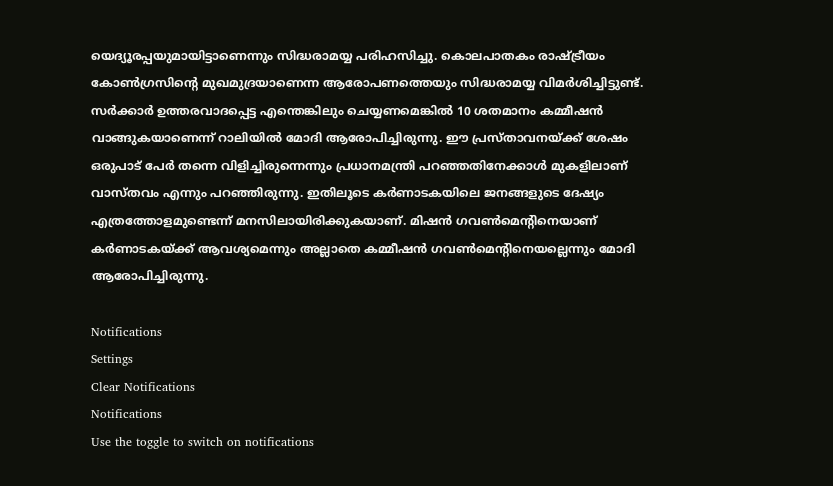യെദ്യൂരപ്പയുമായിട്ടാണെന്നും സിദ്ധരാമയ്യ പരിഹസിച്ചു. കൊലപാതകം രാഷ്ട്രീയം കോണ്‍ഗ്രസിന്റെ മുഖമുദ്രയാണെന്ന ആരോപണത്തെയും സിദ്ധരാമയ്യ വിമര്‍ശിച്ചിട്ടുണ്ട്. സര്‍ക്കാര്‍ ഉത്തരവാദപ്പെട്ട എന്തെങ്കിലും ചെയ്യണമെങ്കില്‍ 10 ശതമാനം കമ്മീഷന്‍ വാങ്ങുകയാണെന്ന് റാലിയില്‍ മോദി ആരോപിച്ചിരുന്നു. ഈ പ്രസ്താവനയ്ക്ക് ശേഷം ഒരുപാട് പേര്‍ തന്നെ വിളിച്ചിരുന്നെന്നും പ്രധാനമന്ത്രി പറഞ്ഞതിനേക്കാള്‍ മുകളിലാണ് വാസ്തവം എന്നും പറഞ്ഞിരുന്നു. ഇതിലൂടെ കര്‍ണാടകയിലെ ജനങ്ങളുടെ ദേഷ്യം എത്രത്തോളമുണ്ടെന്ന് മനസിലായിരിക്കുകയാണ്. മിഷന്‍ ഗവണ്‍മെന്റിനെയാണ് കര്‍ണാടകയ്ക്ക് ആവശ്യമെന്നും അല്ലാതെ കമ്മീഷന്‍ ഗവണ്‍മെന്റിനെയല്ലെന്നും മോദി ആരോപിച്ചിരുന്നു.

Notifications
Settings
Clear Notifications
Notifications
Use the toggle to switch on notifications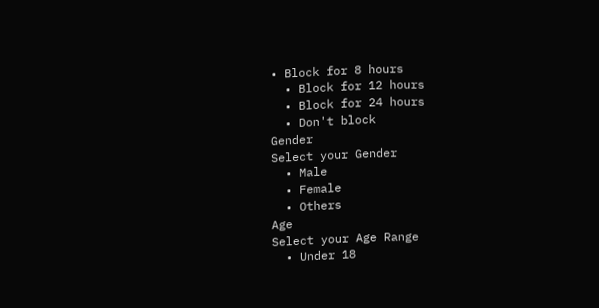• Block for 8 hours
  • Block for 12 hours
  • Block for 24 hours
  • Don't block
Gender
Select your Gender
  • Male
  • Female
  • Others
Age
Select your Age Range
  • Under 18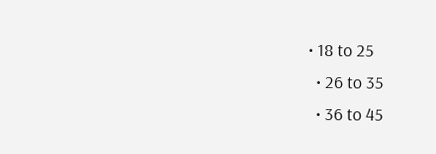• 18 to 25
  • 26 to 35
  • 36 to 45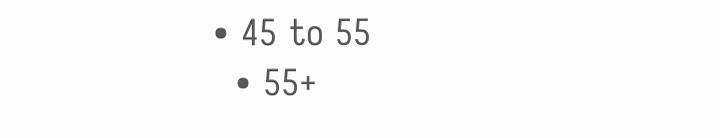• 45 to 55
  • 55+